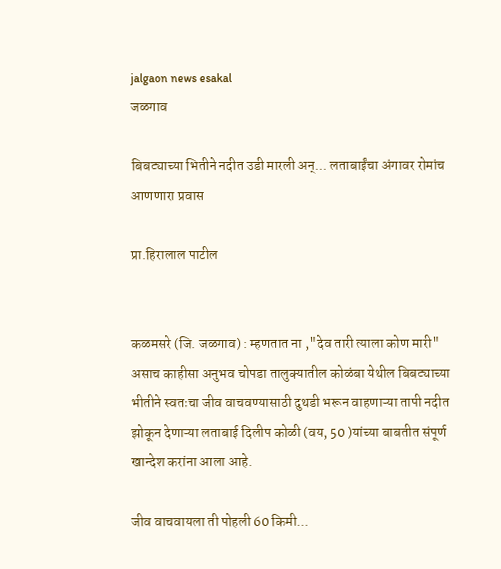jalgaon news esakal
जळगाव

बिबट्याच्या भितीने नदीत उडी मारली अन्... लताबाईंचा अंगावर रोमांच आणणारा प्रवास

प्रा.हिरालाल पाटील


कळमसरे (जि. जळगाव) : म्हणतात ना ,"देव तारी त्याला कोण मारी" असाच काहीसा अनुभव चोपडा तालुक्यातील कोळंबा येथील बिबट्याच्या भीतीने स्वतःचा जीव वाचवण्यासाठी दुथडी भरून वाहणाऱ्या तापी नदीत झोकून देणाऱ्या लताबाई दिलीप कोळी (वय, 50 )यांच्या बाबतीत संपूर्ण खान्देश करांना आला आहे.

जीव वाचवायला ती पोहली 60 किमी...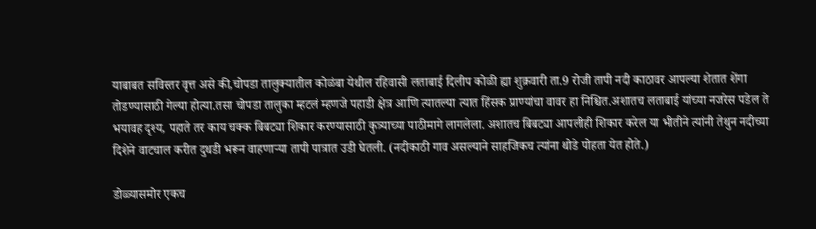याबाबत सविस्तर वृत्त असे की,चोपडा तालुक्यातील कोळंबा येथील रहिवासी लताबाई दिलीप कोळी ह्या शुक्रवारी ता.9 रोजी तापी नदी काठावर आपल्या शेतात शेंगा तोडण्यासाठी गेल्या होत्या.तसा चोपडा तालुका म्हटलं म्हणजे पहाडी क्षेत्र आणि त्यातल्या त्यात हिंसक प्राण्यांचा वावर हा निश्चित.अशातच लताबाई यांच्या नजरेस पडेल ते भयावह दृश्य, पहाते तर काय चक्क बिबट्या शिकार करण्यासाठी कुत्र्याच्या पाठीमागे लागलेला. अशातच बिबट्या आपलीही शिकार करेल या भीतीने त्यांनी तेथुन नदीच्या दिशेने वाटचाल करीत दुथडी भरून वाहणाऱ्या तापी पात्रात उडी घेतली. (नदीकाठी गाव असल्याने साहजिकच त्यांना थोडे पोहता येत होते.)

डोळ्यासमोर एकच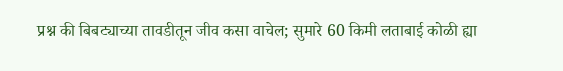प्रश्न की बिबट्याच्या तावडीतून जीव कसा वाचेल; सुमारे 60 किमी लताबाई कोळी ह्या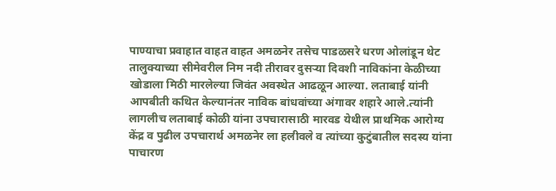पाण्याचा प्रवाहात वाहत वाहत अमळनेर तसेच पाडळसरे धरण ओलांडून थेट तालुक्याच्या सीमेवरील निम नदी तीरावर दुसऱ्या दिवशी नाविकांना केळीच्या खोडाला मिठी मारलेल्या जिवंत अवस्थेत आढळून आल्या. लताबाई यांनी आपबीती कथित केल्यानंतर नाविक बांधवांच्या अंगावर शहारे आले.त्यांनी लागलीच लताबाई कोळी यांना उपचारासाठी मारवड येथील प्राथमिक आरोग्य केंद्र व पुढील उपचारार्थ अमळनेर ला हलीवले व त्यांच्या कुटुंबातील सदस्य यांना पाचारण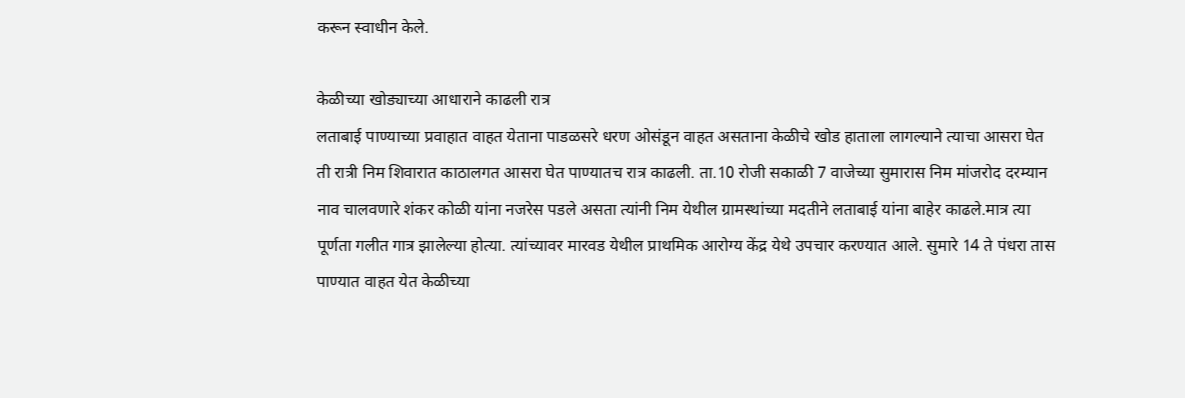करून स्वाधीन केले.

केळीच्या खोड्याच्या आधाराने काढली रात्र
लताबाई पाण्याच्या प्रवाहात वाहत येताना पाडळसरे धरण ओसंडून वाहत असताना केळीचे खोड हाताला लागल्याने त्याचा आसरा घेत ती रात्री निम शिवारात काठालगत आसरा घेत पाण्यातच रात्र काढली. ता.10 रोजी सकाळी 7 वाजेच्या सुमारास निम मांजरोद दरम्यान नाव चालवणारे शंकर कोळी यांना नजरेस पडले असता त्यांनी निम येथील ग्रामस्थांच्या मदतीने लताबाई यांना बाहेर काढले.मात्र त्या पूर्णता गलीत गात्र झालेल्या होत्या. त्यांच्यावर मारवड येथील प्राथमिक आरोग्य केंद्र येथे उपचार करण्यात आले. सुमारे 14 ते पंधरा तास पाण्यात वाहत येत केळीच्या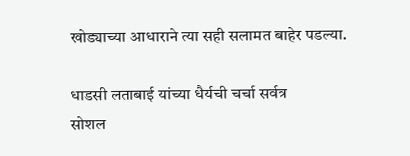खोड्याच्या आधाराने त्या सही सलामत बाहेर पडल्या.

धाडसी लताबाई यांच्या धैर्यची चर्चा सर्वत्र
सोशल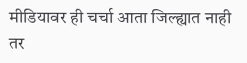मीडियावर ही चर्चा आता जिल्ह्यात नाही तर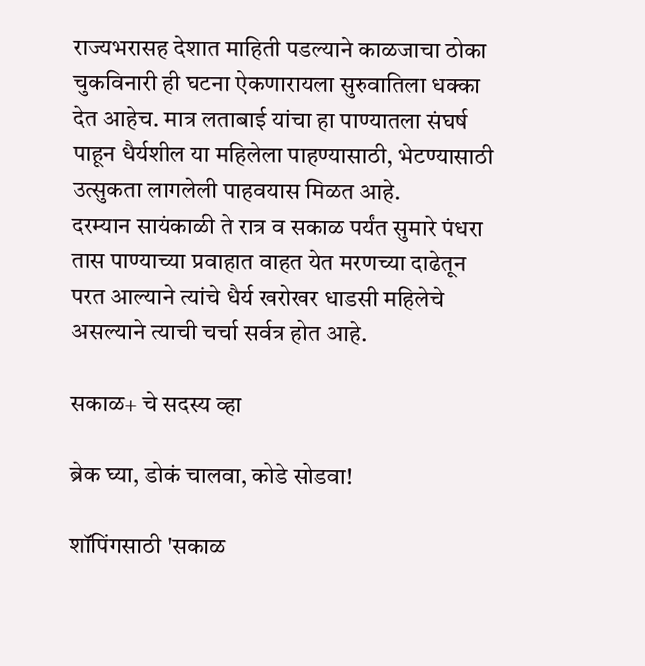राज्यभरासह देशात माहिती पडल्याने काळजाचा ठोका चुकविनारी ही घटना ऐकणारायला सुरुवातिला धक्का देत आहेच. मात्र लताबाई यांचा हा पाण्यातला संघर्ष पाहून धैर्यशील या महिलेला पाहण्यासाठी, भेटण्यासाठी उत्सुकता लागलेली पाहवयास मिळत आहे.
दरम्यान सायंकाळी ते रात्र व सकाळ पर्यंत सुमारे पंधरा तास पाण्याच्या प्रवाहात वाहत येत मरणच्या दाढेतून परत आल्याने त्यांचे धैर्य खरोखर धाडसी महिलेचे असल्याने त्याची चर्चा सर्वत्र होत आहे.

सकाळ+ चे सदस्य व्हा

ब्रेक घ्या, डोकं चालवा, कोडे सोडवा!

शॉपिंगसाठी 'सकाळ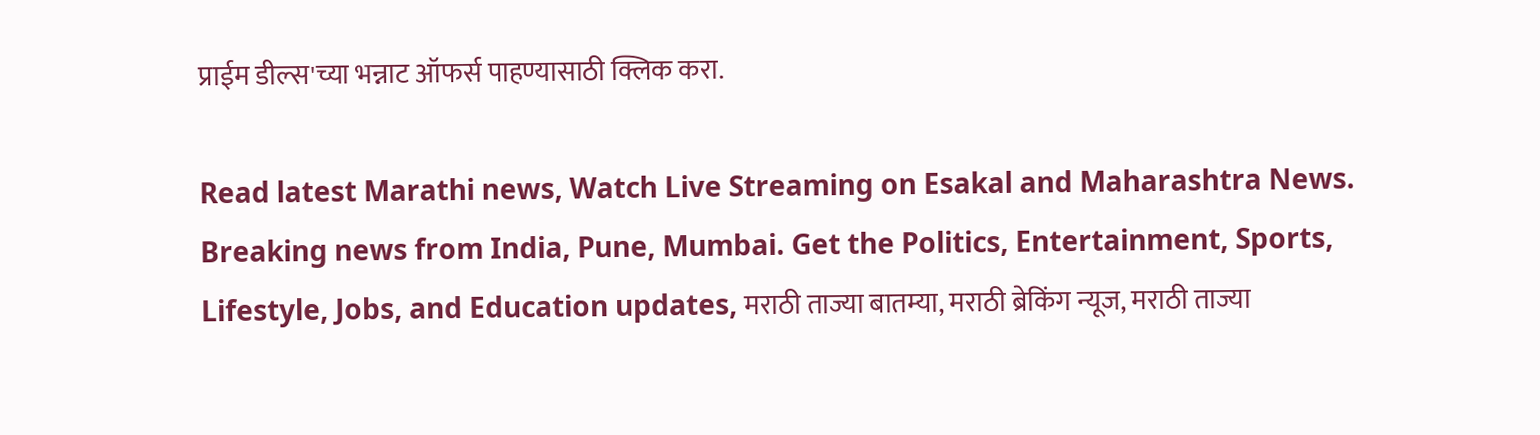प्राईम डील्स'च्या भन्नाट ऑफर्स पाहण्यासाठी क्लिक करा.

Read latest Marathi news, Watch Live Streaming on Esakal and Maharashtra News. Breaking news from India, Pune, Mumbai. Get the Politics, Entertainment, Sports, Lifestyle, Jobs, and Education updates, मराठी ताज्या बातम्या, मराठी ब्रेकिंग न्यूज, मराठी ताज्या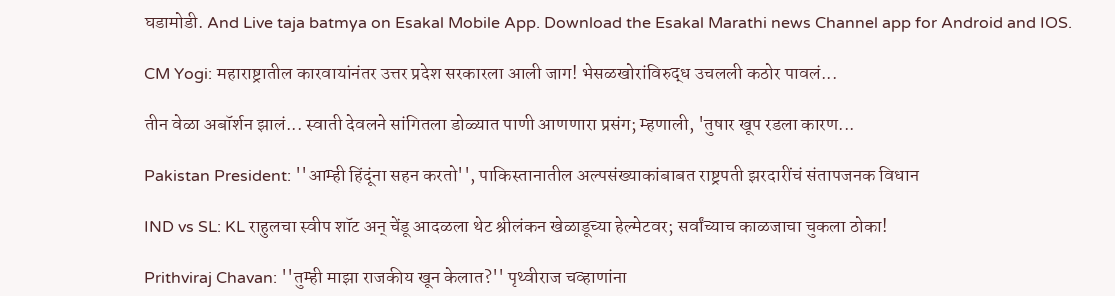घडामोडी. And Live taja batmya on Esakal Mobile App. Download the Esakal Marathi news Channel app for Android and IOS.

CM Yogi: महाराष्ट्रातील कारवायांनंतर उत्तर प्रदेश सरकारला आली जाग! भेसळखोरांविरुद्ध उचलली कठोर पावलं...

तीन वेळा अबॉर्शन झालं... स्वाती देवलने सांगितला डोळ्यात पाणी आणणारा प्रसंग; म्हणाली, 'तुषार खूप रडला कारण...

Pakistan President: ''आम्ही हिंदूंना सहन करतो'', पाकिस्तानातील अल्पसंख्याकांबाबत राष्ट्रपती झरदारींचं संतापजनक विधान

IND vs SL: KL राहुलचा स्वीप शॉट अन् चेंडू आदळला थेट श्रीलंकन खेळाडूच्या हेल्मेटवर; सर्वांच्याच काळजाचा चुकला ठोका!

Prithviraj Chavan: ''तुम्ही माझा राजकीय खून केलात?'' पृथ्वीराज चव्हाणांना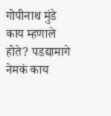गोपीनाथ मुंडे काय म्हणाले होते? पडद्यामागे नेमकं काय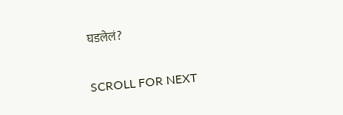घडलेलं?

SCROLL FOR NEXT